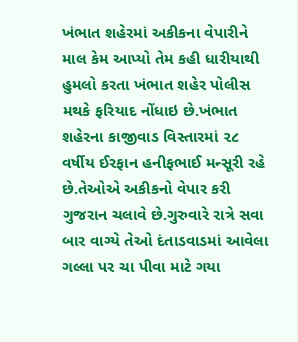ખંભાત શહેરમાં અકીકના વેપારીને માલ કેમ આપ્યો તેમ કહી ધારીયાથી હુમલો કરતા ખંભાત શહેર પોલીસ મથકે ફરિયાદ નોંધાઇ છે.ખંભાત શહેરના કાજીવાડ વિસ્તારમાં ૨૮ વર્ષીય ઈરફાન હનીફભાઈ મન્સૂરી રહે છે.તેઓએ અકીકનો વેપાર કરી ગુજરાન ચલાવે છે.ગુરુવારે રાત્રે સવા બાર વાગ્યે તેઓ દંતાડવાડમાં આવેલા ગલ્લા પર ચા પીવા માટે ગયા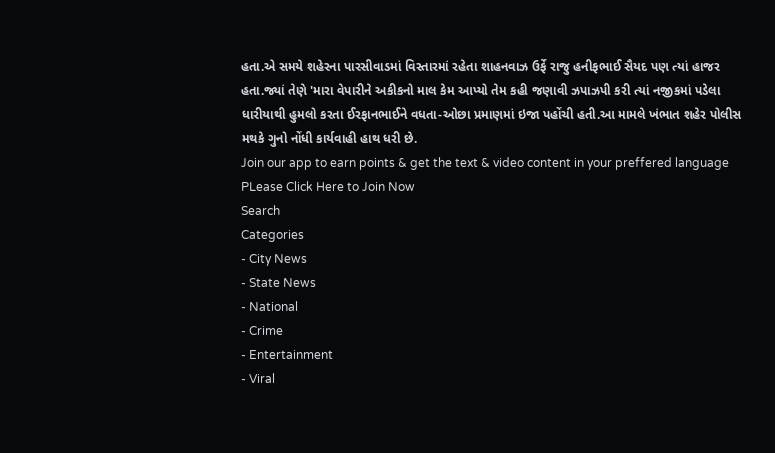હતા.એ સમયે શહેરના પારસીવાડમાં વિસ્તારમાં રહેતા શાહનવાઝ ઉર્ફે રાજુ હનીફભાઈ સૈયદ પણ ત્યાં હાજર હતા.જ્યાં તેણે 'મારા વેપારીને અકીકનો માલ કેમ આપ્યો તેમ કહી જણાવી ઝપાઝપી કરી ત્યાં નજીકમાં પડેલા ધારીયાથી હુમલો કરતા ઈરફાનભાઈને વધતા-ઓછા પ્રમાણમાં ઇજા પહોંચી હતી.આ મામલે ખંભાત શહેર પોલીસ મથકે ગુનો નોંધી કાર્યવાહી હાથ ધરી છે.
Join our app to earn points & get the text & video content in your preffered language
PLease Click Here to Join Now
Search
Categories
- City News
- State News
- National
- Crime
- Entertainment
- Viral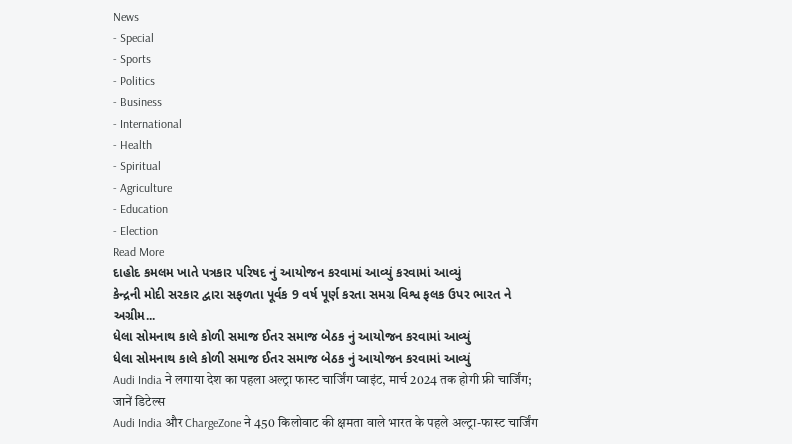News
- Special
- Sports
- Politics
- Business
- International
- Health
- Spiritual
- Agriculture
- Education
- Election
Read More
દાહોદ કમલમ ખાતે પત્રકાર પરિષદ નું આયોજન કરવામાં આવ્યું કરવામાં આવ્યું
કેન્દ્રની મોદી સરકાર દ્વારા સફળતા પૂર્વક 9 વર્ષ પૂર્ણ કરતા સમગ્ર વિશ્વ ફલક ઉપર ભારત ને અગ્રીમ...
ધેલા સોમનાથ કાલે કોળી સમાજ ઈતર સમાજ બેઠક નું આયોજન કરવામાં આવ્યું
ધેલા સોમનાથ કાલે કોળી સમાજ ઈતર સમાજ બેઠક નું આયોજન કરવામાં આવ્યું
Audi India ने लगाया देश का पहला अल्ट्रा फास्ट चार्जिंग प्वाइंट, मार्च 2024 तक होगी फ्री चार्जिंग; जानें डिटेल्स
Audi India और ChargeZone ने 450 किलोवाट की क्षमता वाले भारत के पहले अल्ट्रा-फास्ट चार्जिंग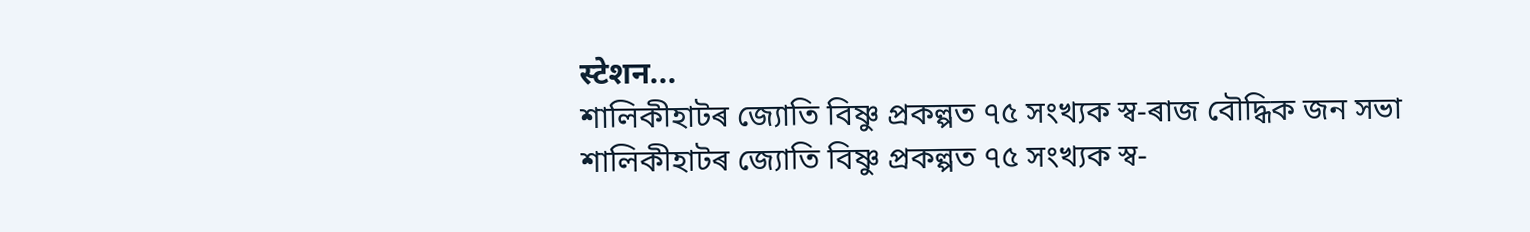स्टेशन...
শালিকীহাটৰ জ্যোতি বিষ্ণু প্ৰকল্পত ৭৫ সংখ্যক স্ব-ৰাজ বৌদ্ধিক জন সভা
শালিকীহাটৰ জ্যোতি বিষ্ণু প্ৰকল্পত ৭৫ সংখ্যক স্ব-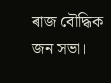ৰাজ বৌদ্ধিক জন সভা।